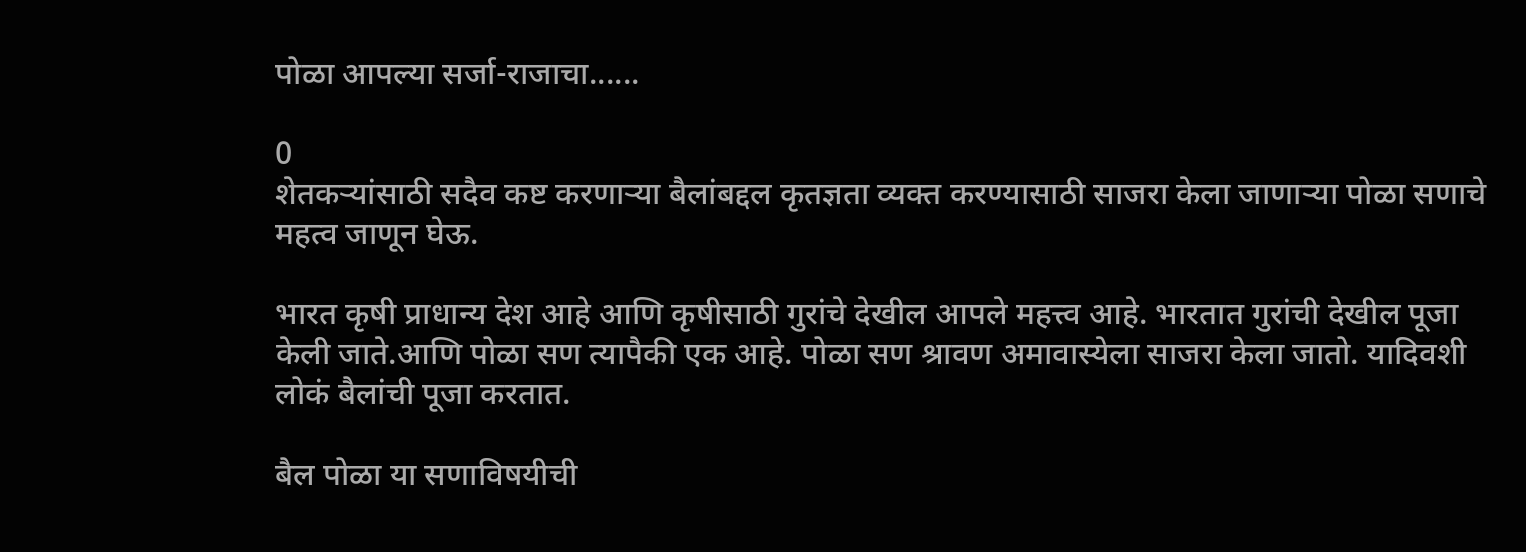पोळा आपल्या सर्जा-राजाचा......

0
शेतकर्‍यांसाठी सदैव कष्ट करणार्‍या बैलांबद्दल कृतज्ञता व्यक्त करण्यासाठी साजरा केला जाणार्‍या पोळा सणाचे महत्व जाणून घेऊ.

भारत कृषी प्राधान्य देश आहे आणि कृषीसाठी गुरांचे देखील आपले महत्त्व आहे. भारतात गुरांची देखील पूजा केली जाते.आणि पोळा सण त्यापैकी एक आहे. पोळा सण श्रावण अमावास्येला साजरा केला जातो. यादिवशी लोकं बैलांची पूजा करतात.

बैल पोळा या सणाविषयीची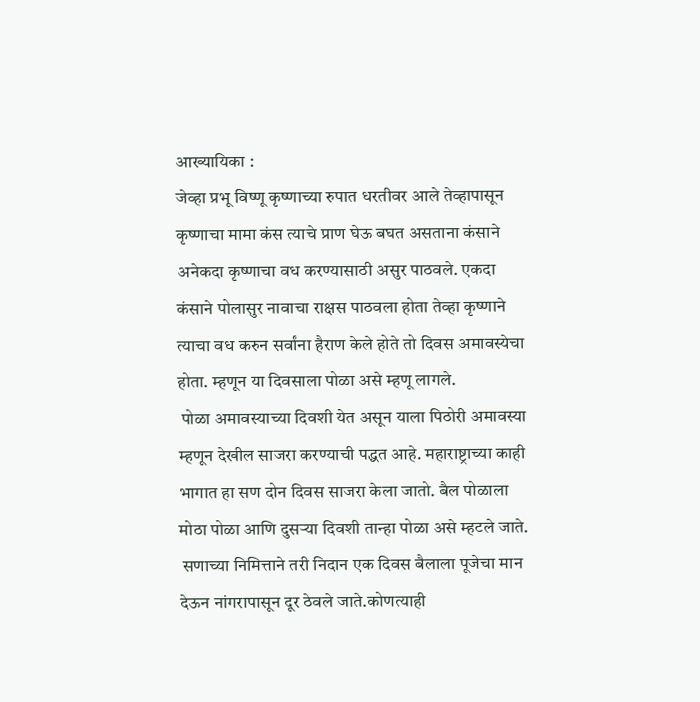आख्यायिका :
जेव्हा प्रभू विष्णू कृष्णाच्या रुपात धरतीवर आले तेव्हापासून कृष्णाचा मामा कंस त्याचे प्राण घेऊ बघत असताना कंसाने अनेकदा कृष्णाचा वध करण्यासाठी असुर पाठवले. एकदा कंसाने पोलासुर नावाचा राक्षस पाठवला होता तेव्हा कृष्णाने त्याचा वध करुन सर्वांना हैराण केले होते तो दिवस अमावस्येचा होता. म्हणून या दिवसाला पोळा असे म्हणू लागले.
 पोळा अमावस्याच्या दिवशी येत असून याला पिठोरी अमावस्या म्हणून देखील साजरा करण्याची पद्धत आहे. महाराष्ट्राच्या काही भागात हा सण दोन दिवस साजरा केला जातो. बैल पोळाला मोठा पोळा आणि दुसर्‍या दिवशी तान्हा पोळा असे म्हटले जाते.
 सणाच्या निमित्ताने तरी निदान एक दिवस बैलाला पूजेचा मान देऊन नांगरापासून दूर ठेवले जाते.कोणत्याही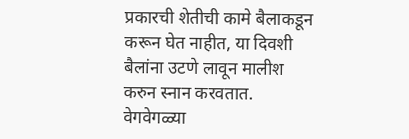प्रकारची शेतीची कामे बैलाकडून करून घेत नाहीत, या दिवशी बैलांना उटणे लावून मालीश करुन स्नान करवतात. वेगवेगळ्या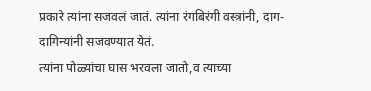प्रकारे त्यांना सजवलं जातं. त्यांना रंगबिरंगी वस्त्रांनी, दाग-दागिन्यांनी सजवण्यात येतं.
त्यांना पोळ्यांचा घास भरवला जातो,व त्याच्या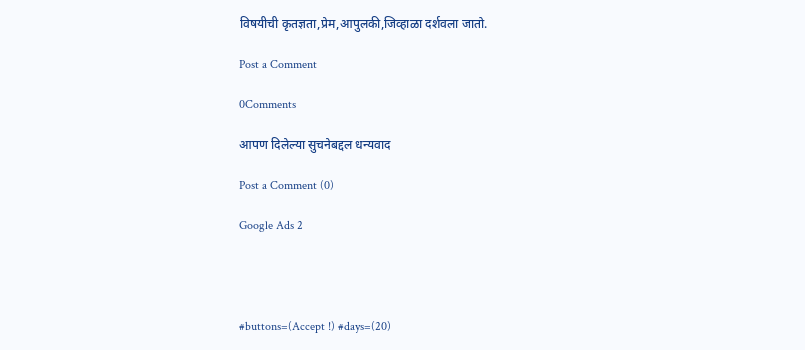विषयीची कृतज्ञता,प्रेम,आपुलकी,जिव्हाळा दर्शवला जातो.

Post a Comment

0Comments

आपण दिलेल्या सुचनेबद्दल धन्यवाद

Post a Comment (0)

Google Ads 2




#buttons=(Accept !) #days=(20)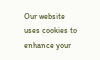Our website uses cookies to enhance your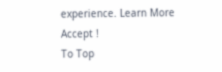experience. Learn More
Accept !
To Top